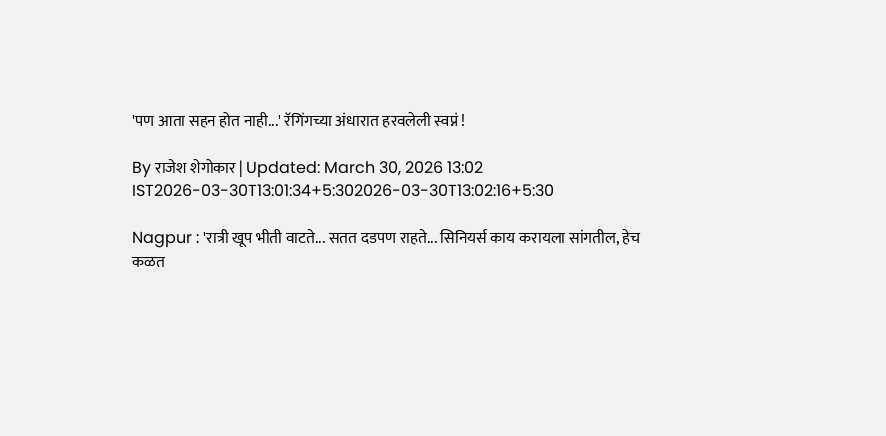'पण आता सहन होत नाही...' रॅगिंगच्या अंधारात हरवलेली स्वप्नं !

By राजेश शेगोकार | Updated: March 30, 2026 13:02 IST2026-03-30T13:01:34+5:302026-03-30T13:02:16+5:30

Nagpur : 'रात्री खूप भीती वाटते... सतत दडपण राहते... सिनियर्स काय करायला सांगतील, हेच कळत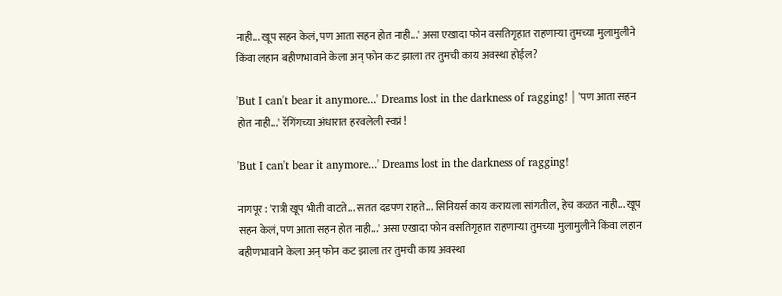नाही... खूप सहन केलं, पण आता सहन होत नाही...' असा एखादा फोन वसतिगृहात राहणाऱ्या तुमच्या मुलामुलीने किंवा लहान बहीणभावाने केला अन् फोन कट झाला तर तुमची काय अवस्था होईल?

'But I can't bear it anymore...' Dreams lost in the darkness of ragging! | 'पण आता सहन होत नाही...' रॅगिंगच्या अंधारात हरवलेली स्वप्नं !

'But I can't bear it anymore...' Dreams lost in the darkness of ragging!

नागपूर : 'रात्री खूप भीती वाटते... सतत दडपण राहते... सिनियर्स काय करायला सांगतील, हेच कळत नाही... खूप सहन केलं, पण आता सहन होत नाही...' असा एखादा फोन वसतिगृहात राहणाऱ्या तुमच्या मुलामुलीने किंवा लहान बहीणभावाने केला अन् फोन कट झाला तर तुमची काय अवस्था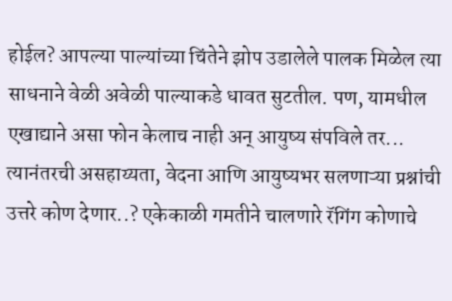होईल? आपल्या पाल्यांच्या चिंतेने झोप उडालेले पालक मिळेल त्या साधनाने वेळी अवेळी पाल्याकडे धावत सुटतील. पण, यामधील एखाद्याने असा फोन केलाच नाही अन् आयुष्य संपविले तर... त्यानंतरची असहाय्यता, वेदना आणि आयुष्यभर सलणाऱ्या प्रश्नांची उत्तरे कोण देणार..? एकेकाळी गमतीने चालणारे रॅगिंग कोणाचे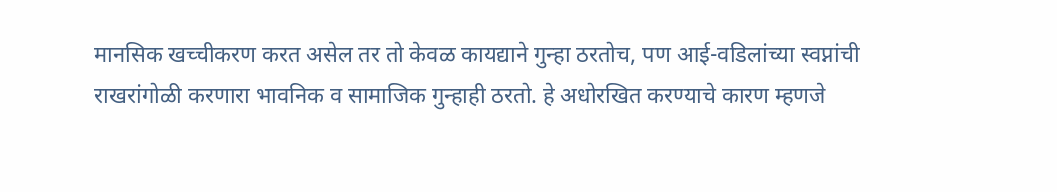मानसिक खच्चीकरण करत असेल तर तो केवळ कायद्याने गुन्हा ठरतोच, पण आई-वडिलांच्या स्वप्नांची राखरांगोळी करणारा भावनिक व सामाजिक गुन्हाही ठरतो. हे अधोरखित करण्याचे कारण म्हणजे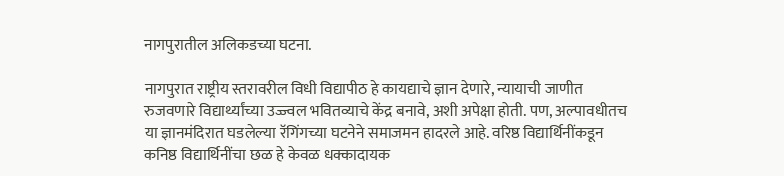नागपुरातील अलिकडच्या घटना.

नागपुरात राष्ट्रीय स्तरावरील विधी विद्यापीठ हे कायद्याचे ज्ञान देणारे, न्यायाची जाणीत रुजवणारे विद्यार्थ्यांच्या उज्ज्वल भवितव्याचे केंद्र बनावे, अशी अपेक्षा होती. पण, अल्पावधीतच या ज्ञानमंदिरात घडलेल्या रॅगिंगच्या घटनेने समाजमन हादरले आहे. वरिष्ठ विद्यार्थिनींकडून कनिष्ठ विद्यार्थिनींचा छळ हे केवळ धक्कादायक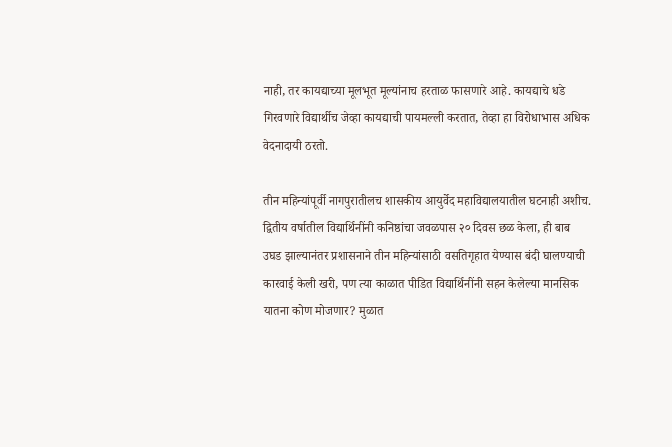नाही, तर कायद्याच्या मूलभूत मूल्यांनाच हरताळ फासणारे आहे. कायद्याचे धडे गिरवणारे विद्यार्थीच जेव्हा कायद्याची पायमल्ली करतात, तेव्हा हा विरोधाभास अधिक वेदनादायी ठरतो.

तीन महिन्यांपूर्वी नागपुरातीलच शासकीय आयुर्वेद महाविद्यालयातील घटनाही अशीच. द्वितीय वर्षातील विद्यार्थिनींनी कनिष्ठांचा जवळपास २० दिवस छळ केला, ही बाब उघड झाल्यानंतर प्रशासनाने तीन महिन्यांसाठी वसतिगृहात येण्यास बंदी घालण्याची कारवाई केली खरी, पण त्या काळात पीडित विद्यार्थिनींनी सहन केलेल्या मानसिक यातना कोण मोजणार? मुळात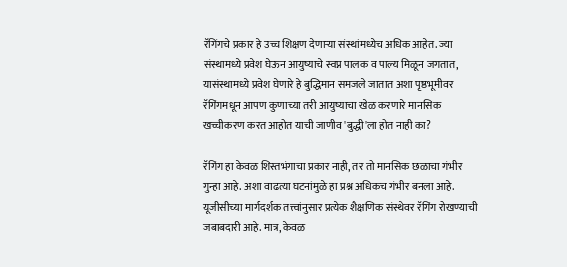रॅगिंगचे प्रकार हे उच्च शिक्षण देणाऱ्या संस्थांमध्येच अधिक आहेत. ज्या संस्थामध्ये प्रवेश घेऊन आयुष्याचे स्वप्न पालक व पाल्य मिळून जगतात, यासंस्थामध्ये प्रवेश घेणारे हे बुद्धिमान समजले जातात अशा पृष्ठभूमीवर रॅगिंगमधून आपण कुणाच्या तरी आयुष्याचा खेळ करणारे मानसिक खच्चीकरण करत आहोत याची जाणीव 'बुद्धी'ला होत नाही का?

रॅगिंग हा केवळ शिस्तभंगाचा प्रकार नाही, तर तो मानसिक छळाचा गंभीर गुन्हा आहे. अशा वाढत्या घटनांमुळे हा प्रश्न अधिकच गंभीर बनला आहे. यूजीसीच्या मार्गदर्शक तत्त्वांनुसार प्रत्येक शैक्षणिक संस्थेवर रॅगिंग रोखण्याची जबाबदारी आहे. मात्र, केवळ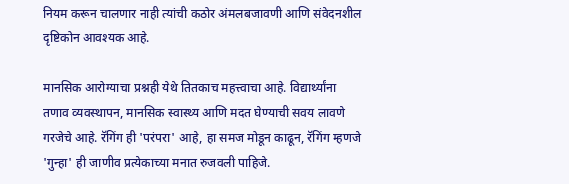नियम करून चालणार नाही त्यांची कठोर अंमलबजावणी आणि संवेदनशील दृष्टिकोन आवश्यक आहे.

मानसिक आरोग्याचा प्रश्नही येथे तितकाच महत्त्वाचा आहे. विद्यार्थ्यांना तणाव व्यवस्थापन, मानसिक स्वास्थ्य आणि मदत घेण्याची सवय लावणे गरजेचे आहे. रॅगिंग ही 'परंपरा' आहे, हा समज मोडून काढून, रॅगिंग म्हणजे 'गुन्हा' ही जाणीव प्रत्येकाच्या मनात रुजवली पाहिजे.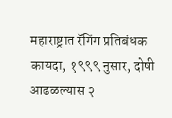महाराष्ट्रात रॅगिंग प्रतिबंधक कायदा, १९९९ नुसार, दोषी आढळल्यास २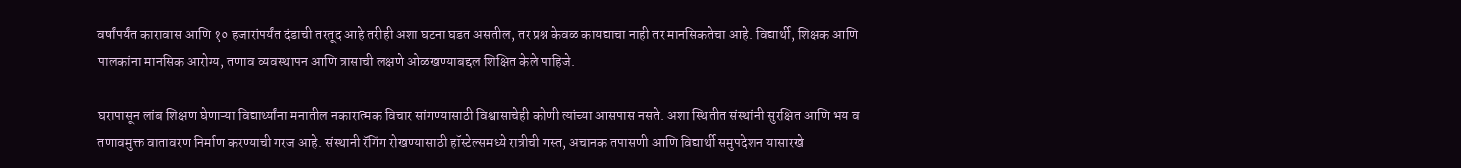वर्षांपर्यंत कारावास आणि १० हजारांपर्यंत दंडाची तरतूद आहे तरीही अशा घटना घडत असतील, तर प्रश्न केवळ कायद्याचा नाही तर मानसिकतेचा आहे. विद्यार्थी, शिक्षक आणि पालकांना मानसिक आरोग्य, तणाव व्यवस्थापन आणि त्रासाची लक्षणे ओळखण्याबद्दल शिक्षित केले पाहिजे.

घरापासून लांब शिक्षण घेणाऱ्या विद्यार्थ्यांना मनातील नकारात्मक विचार सांगण्यासाठी विश्वासाचेही कोणी त्यांच्या आसपास नसते. अशा स्थितीत संस्थांनी सुरक्षित आणि भय व तणावमुक्त वातावरण निर्माण करण्याची गरज आहे. संस्थानी रॅगिंग रोखण्यासाठी हॉस्टेल्समध्ये रात्रीची गस्त, अचानक तपासणी आणि विद्यार्थी समुपदेशन यासारखे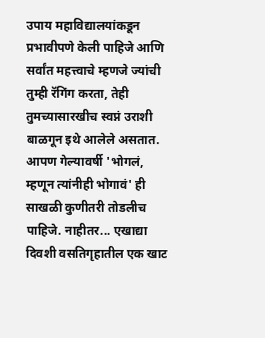उपाय महाविद्यालयांकडून प्रभावीपणे केली पाहिजे आणि सर्वांत महत्त्वाचे म्हणजे ज्यांची तुम्ही रॅगिंग करता, तेही तुमच्यासारखीच स्वप्नं उराशी बाळगून इथे आलेले असतात. आपण गेल्यावर्षी 'भोगलं, म्हणून त्यांनीही भोगावं' ही साखळी कुणीतरी तोडलीच पाहिजे. नाहीतर... एखाद्या दिवशी वसतिगृहातील एक खाट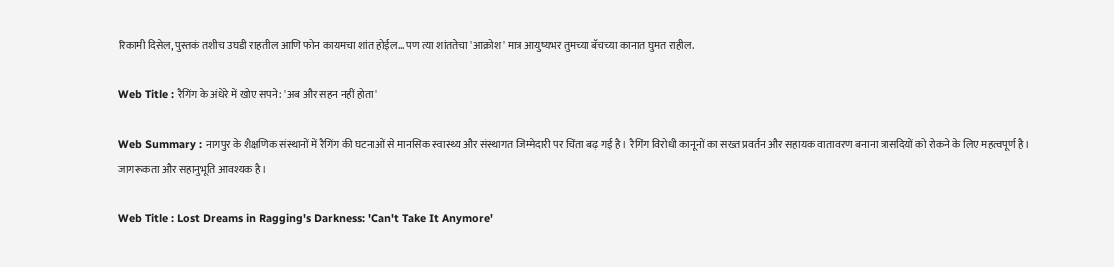रिकामी दिसेल, पुस्तकं तशीच उघडी राहतील आणि फोन कायमचा शांत होईल... पण त्या शांततेचा 'आक्रोश' मात्र आयुष्यभर तुमच्या बॅचच्या कानात घुमत राहील.

Web Title : रैगिंग के अंधेरे में खोए सपने: 'अब और सहन नहीं होता'

Web Summary : नागपुर के शैक्षणिक संस्थानों में रैगिंग की घटनाओं से मानसिक स्वास्थ्य और संस्थागत जिम्मेदारी पर चिंता बढ़ गई है। रैगिंग विरोधी कानूनों का सख्त प्रवर्तन और सहायक वातावरण बनाना त्रासदियों को रोकने के लिए महत्वपूर्ण है। जागरूकता और सहानुभूति आवश्यक है।

Web Title : Lost Dreams in Ragging's Darkness: 'Can't Take It Anymore'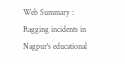Web Summary : Ragging incidents in Nagpur's educational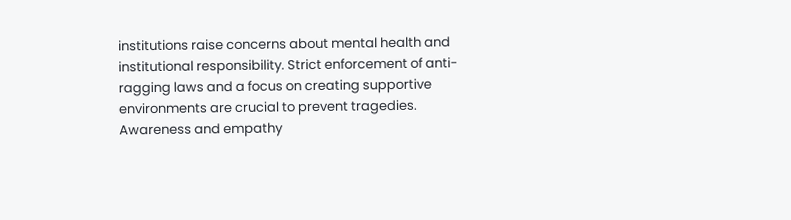institutions raise concerns about mental health and institutional responsibility. Strict enforcement of anti-ragging laws and a focus on creating supportive environments are crucial to prevent tragedies. Awareness and empathy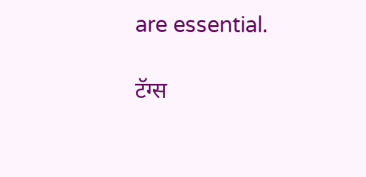are essential.

टॅग्स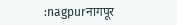:nagpurनागपूर